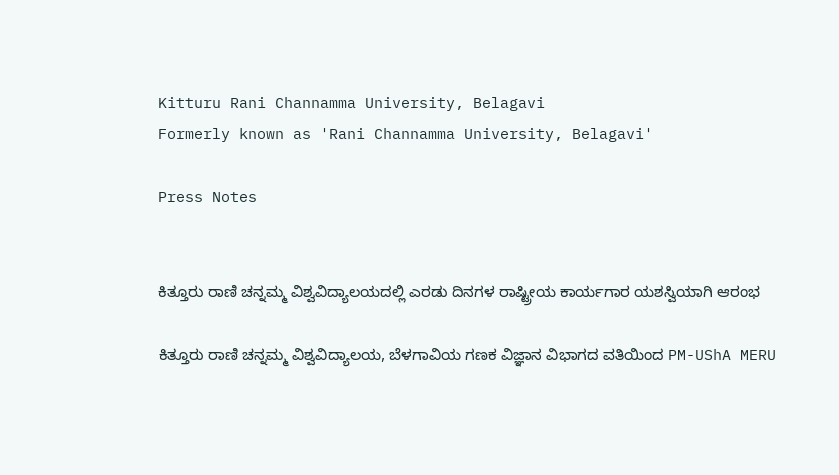Kitturu Rani Channamma University, Belagavi
Formerly known as 'Rani Channamma University, Belagavi'

Press Notes


ಕಿತ್ತೂರು ರಾಣಿ ಚನ್ನಮ್ಮ ವಿಶ್ವವಿದ್ಯಾಲಯದಲ್ಲಿ ಎರಡು ದಿನಗಳ ರಾಷ್ಟ್ರೀಯ ಕಾರ್ಯಗಾರ ಯಶಸ್ವಿಯಾಗಿ ಆರಂಭ

ಕಿತ್ತೂರು ರಾಣಿ ಚನ್ನಮ್ಮ ವಿಶ್ವವಿದ್ಯಾಲಯ, ಬೆಳಗಾವಿಯ ಗಣಕ ವಿಜ್ಞಾನ ವಿಭಾಗದ ವತಿಯಿಂದ PM-UShA MERU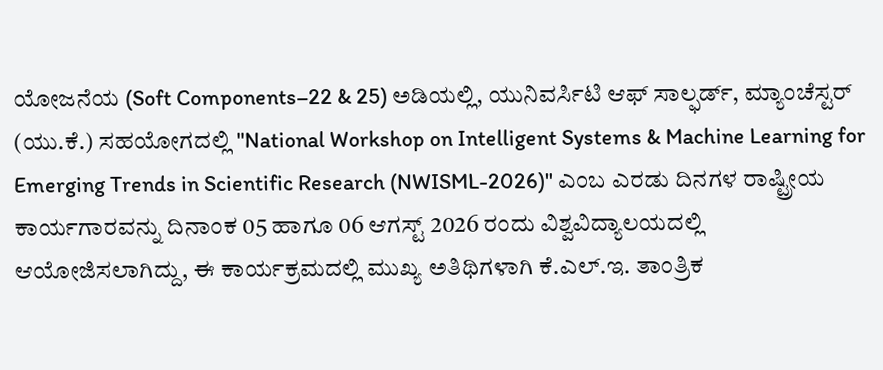ಯೋಜನೆಯ (Soft Components–22 & 25) ಅಡಿಯಲ್ಲಿ, ಯುನಿವರ್ಸಿಟಿ ಆಫ್ ಸಾಲ್ಫರ್ಡ್, ಮ್ಯಾಂಚೆಸ್ಟರ್ (ಯು.ಕೆ.) ಸಹಯೋಗದಲ್ಲಿ "National Workshop on Intelligent Systems & Machine Learning for Emerging Trends in Scientific Research (NWISML-2026)" ಎಂಬ ಎರಡು ದಿನಗಳ ರಾಷ್ಟ್ರೀಯ ಕಾರ್ಯಗಾರವನ್ನು ದಿನಾಂಕ 05 ಹಾಗೂ 06 ಆಗಸ್ಟ್ 2026 ರಂದು ವಿಶ್ವವಿದ್ಯಾಲಯದಲ್ಲಿ ಆಯೋಜಿಸಲಾಗಿದ್ದು, ಈ ಕಾರ್ಯಕ್ರಮದಲ್ಲಿ ಮುಖ್ಯ ಅತಿಥಿಗಳಾಗಿ ಕೆ.ಎಲ್.ಇ. ತಾಂತ್ರಿಕ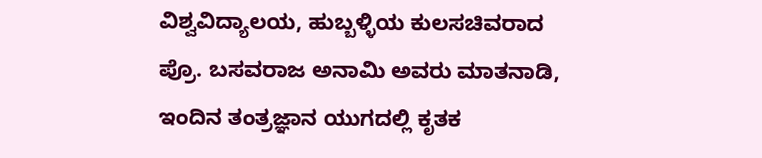ವಿಶ್ವವಿದ್ಯಾಲಯ, ಹುಬ್ಬಳ್ಳಿಯ ಕುಲಸಚಿವರಾದ ಪ್ರೊ. ಬಸವರಾಜ ಅನಾಮಿ ಅವರು ಮಾತನಾಡಿ, ಇಂದಿನ ತಂತ್ರಜ್ಞಾನ ಯುಗದಲ್ಲಿ ಕೃತಕ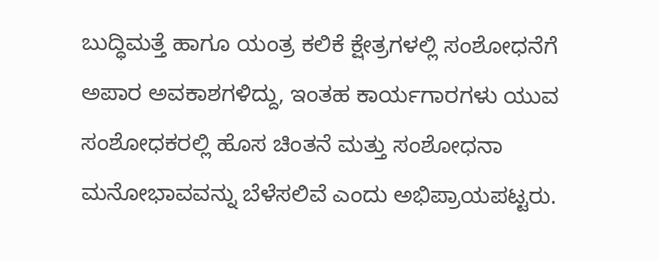ಬುದ್ಧಿಮತ್ತೆ ಹಾಗೂ ಯಂತ್ರ ಕಲಿಕೆ ಕ್ಷೇತ್ರಗಳಲ್ಲಿ ಸಂಶೋಧನೆಗೆ ಅಪಾರ ಅವಕಾಶಗಳಿದ್ದು, ಇಂತಹ ಕಾರ್ಯಗಾರಗಳು ಯುವ ಸಂಶೋಧಕರಲ್ಲಿ ಹೊಸ ಚಿಂತನೆ ಮತ್ತು ಸಂಶೋಧನಾ ಮನೋಭಾವವನ್ನು ಬೆಳೆಸಲಿವೆ ಎಂದು ಅಭಿಪ್ರಾಯಪಟ್ಟರು.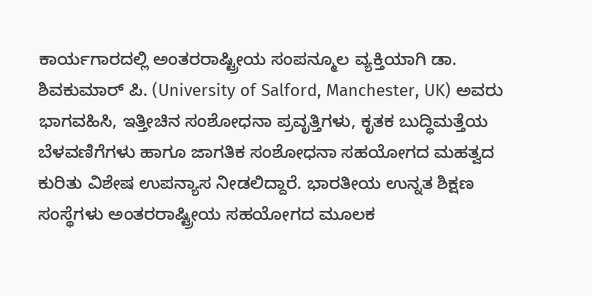ಕಾರ್ಯಗಾರದಲ್ಲಿ ಅಂತರರಾಷ್ಟ್ರೀಯ ಸಂಪನ್ಮೂಲ ವ್ಯಕ್ತಿಯಾಗಿ ಡಾ. ಶಿವಕುಮಾರ್ ಪಿ. (University of Salford, Manchester, UK) ಅವರು ಭಾಗವಹಿಸಿ, ಇತ್ತೀಚಿನ ಸಂಶೋಧನಾ ಪ್ರವೃತ್ತಿಗಳು, ಕೃತಕ ಬುದ್ಧಿಮತ್ತೆಯ ಬೆಳವಣಿಗೆಗಳು ಹಾಗೂ ಜಾಗತಿಕ ಸಂಶೋಧನಾ ಸಹಯೋಗದ ಮಹತ್ವದ ಕುರಿತು ವಿಶೇಷ ಉಪನ್ಯಾಸ ನೀಡಲಿದ್ದಾರೆ. ಭಾರತೀಯ ಉನ್ನತ ಶಿಕ್ಷಣ ಸಂಸ್ಥೆಗಳು ಅಂತರರಾಷ್ಟ್ರೀಯ ಸಹಯೋಗದ ಮೂಲಕ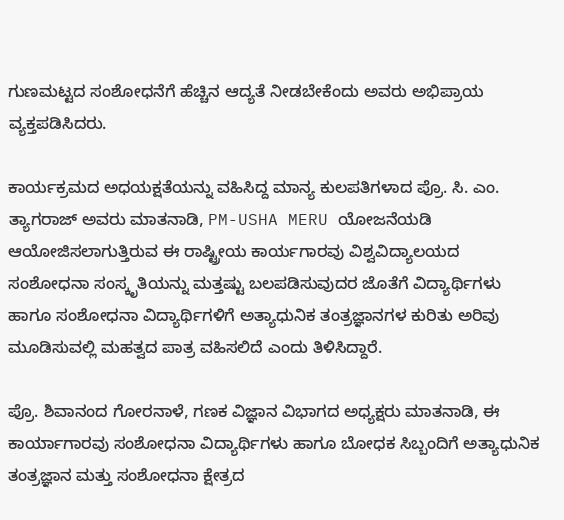ಗುಣಮಟ್ಟದ ಸಂಶೋಧನೆಗೆ ಹೆಚ್ಚಿನ ಆದ್ಯತೆ ನೀಡಬೇಕೆಂದು ಅವರು ಅಭಿಪ್ರಾಯ ವ್ಯಕ್ತಪಡಿಸಿದರು.

ಕಾರ್ಯಕ್ರಮದ ಅಧಯಕ್ಷತೆಯನ್ನು ವಹಿಸಿದ್ದ ಮಾನ್ಯ ಕುಲಪತಿಗಳಾದ ಪ್ರೊ. ಸಿ. ಎಂ. ತ್ಯಾಗರಾಜ್ ಅವರು ಮಾತನಾಡಿ, PM-USHA MERU ಯೋಜನೆಯಡಿ ಆಯೋಜಿಸಲಾಗುತ್ತಿರುವ ಈ ರಾಷ್ಟ್ರೀಯ ಕಾರ್ಯಗಾರವು ವಿಶ್ವವಿದ್ಯಾಲಯದ ಸಂಶೋಧನಾ ಸಂಸ್ಕೃತಿಯನ್ನು ಮತ್ತಷ್ಟು ಬಲಪಡಿಸುವುದರ ಜೊತೆಗೆ ವಿದ್ಯಾರ್ಥಿಗಳು ಹಾಗೂ ಸಂಶೋಧನಾ ವಿದ್ಯಾರ್ಥಿಗಳಿಗೆ ಅತ್ಯಾಧುನಿಕ ತಂತ್ರಜ್ಞಾನಗಳ ಕುರಿತು ಅರಿವು ಮೂಡಿಸುವಲ್ಲಿ ಮಹತ್ವದ ಪಾತ್ರ ವಹಿಸಲಿದೆ ಎಂದು ತಿಳಿಸಿದ್ದಾರೆ.

ಪ್ರೊ. ಶಿವಾನಂದ ಗೋರನಾಳೆ, ಗಣಕ ವಿಜ್ಞಾನ ವಿಭಾಗದ ಅಧ್ಯಕ್ಷರು ಮಾತನಾಡಿ, ಈ ಕಾರ್ಯಾಗಾರವು ಸಂಶೋಧನಾ ವಿದ್ಯಾರ್ಥಿಗಳು ಹಾಗೂ ಬೋಧಕ ಸಿಬ್ಬಂದಿಗೆ ಅತ್ಯಾಧುನಿಕ ತಂತ್ರಜ್ಞಾನ ಮತ್ತು ಸಂಶೋಧನಾ ಕ್ಷೇತ್ರದ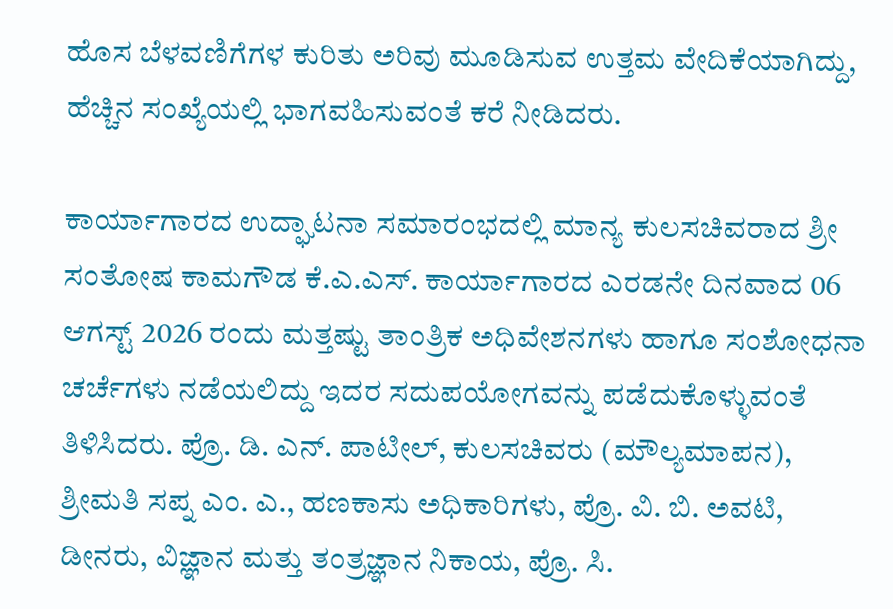ಹೊಸ ಬೆಳವಣಿಗೆಗಳ ಕುರಿತು ಅರಿವು ಮೂಡಿಸುವ ಉತ್ತಮ ವೇದಿಕೆಯಾಗಿದ್ದು, ಹೆಚ್ಚಿನ ಸಂಖ್ಯೆಯಲ್ಲಿ ಭಾಗವಹಿಸುವಂತೆ ಕರೆ ನೀಡಿದರು.

ಕಾರ್ಯಾಗಾರದ ಉದ್ಘಾಟನಾ ಸಮಾರಂಭದಲ್ಲಿ ಮಾನ್ಯ ಕುಲಸಚಿವರಾದ ಶ್ರೀ ಸಂತೋಷ ಕಾಮಗೌಡ ಕೆ.ಎ.ಎಸ್. ಕಾರ್ಯಾಗಾರದ ಎರಡನೇ ದಿನವಾದ 06 ಆಗಸ್ಟ್ 2026 ರಂದು ಮತ್ತಷ್ಟು ತಾಂತ್ರಿಕ ಅಧಿವೇಶನಗಳು ಹಾಗೂ ಸಂಶೋಧನಾ ಚರ್ಚೆಗಳು ನಡೆಯಲಿದ್ದು ಇದರ ಸದುಪಯೋಗವನ್ನು ಪಡೆದುಕೊಳ್ಳುವಂತೆ ತಿಳಿಸಿದರು. ಪ್ರೊ. ಡಿ. ಎನ್. ಪಾಟೀಲ್, ಕುಲಸಚಿವರು (ಮೌಲ್ಯಮಾಪನ), ಶ್ರೀಮತಿ ಸಪ್ನ ಎಂ. ಎ., ಹಣಕಾಸು ಅಧಿಕಾರಿಗಳು, ಪ್ರೊ. ವಿ. ಬಿ. ಅವಟಿ, ಡೀನರು, ವಿಜ್ಞಾನ ಮತ್ತು ತಂತ್ರಜ್ಞಾನ ನಿಕಾಯ, ಪ್ರೊ. ಸಿ.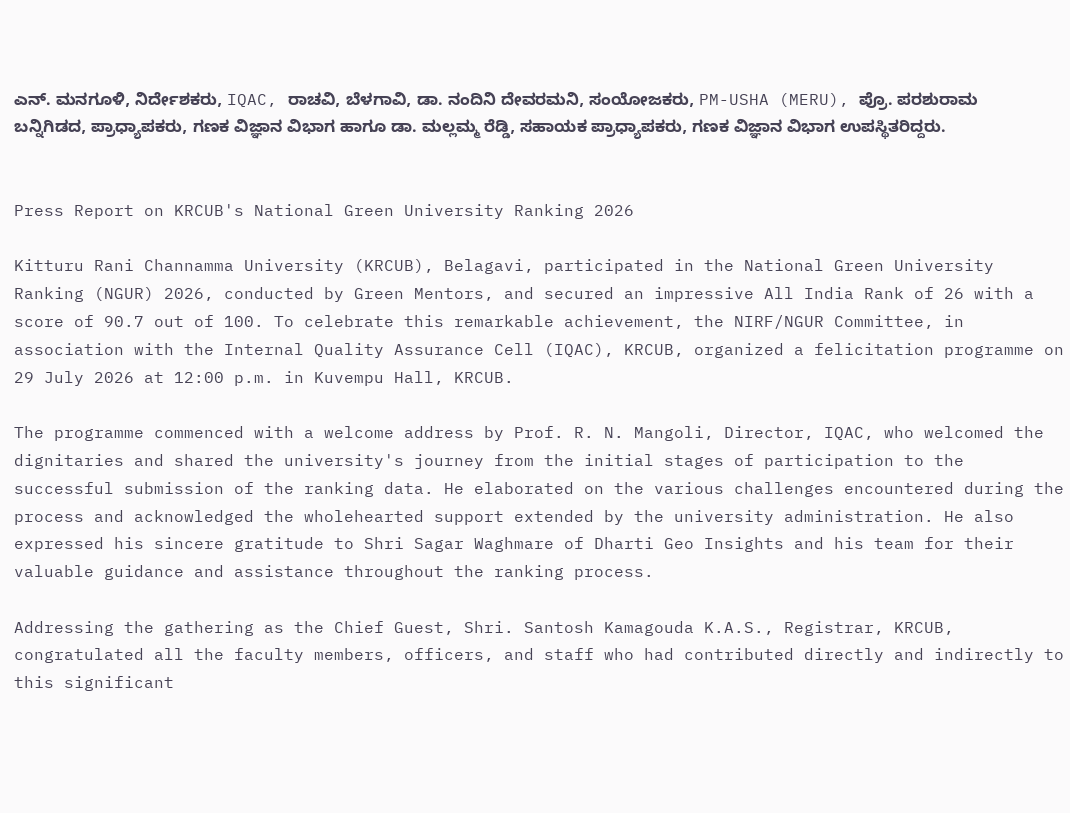ಎನ್. ಮನಗೂಳಿ, ನಿರ್ದೇಶಕರು, IQAC, ರಾಚವಿ, ಬೆಳಗಾವಿ, ಡಾ. ನಂದಿನಿ ದೇವರಮನಿ, ಸಂಯೋಜಕರು, PM-USHA (MERU), ಪ್ರೊ. ಪರಶುರಾಮ ಬನ್ನಿಗಿಡದ, ಪ್ರಾಧ್ಯಾಪಕರು, ಗಣಕ ವಿಜ್ಞಾನ ವಿಭಾಗ ಹಾಗೂ ಡಾ. ಮಲ್ಲಮ್ಮ ರೆಡ್ಡಿ, ಸಹಾಯಕ ಪ್ರಾಧ್ಯಾಪಕರು, ಗಣಕ ವಿಜ್ಞಾನ ವಿಭಾಗ ಉಪಸ್ಥಿತರಿದ್ದರು.


Press Report on KRCUB's National Green University Ranking 2026

Kitturu Rani Channamma University (KRCUB), Belagavi, participated in the National Green University Ranking (NGUR) 2026, conducted by Green Mentors, and secured an impressive All India Rank of 26 with a score of 90.7 out of 100. To celebrate this remarkable achievement, the NIRF/NGUR Committee, in association with the Internal Quality Assurance Cell (IQAC), KRCUB, organized a felicitation programme on 29 July 2026 at 12:00 p.m. in Kuvempu Hall, KRCUB.

The programme commenced with a welcome address by Prof. R. N. Mangoli, Director, IQAC, who welcomed the dignitaries and shared the university's journey from the initial stages of participation to the successful submission of the ranking data. He elaborated on the various challenges encountered during the process and acknowledged the wholehearted support extended by the university administration. He also expressed his sincere gratitude to Shri Sagar Waghmare of Dharti Geo Insights and his team for their valuable guidance and assistance throughout the ranking process.

Addressing the gathering as the Chief Guest, Shri. Santosh Kamagouda K.A.S., Registrar, KRCUB, congratulated all the faculty members, officers, and staff who had contributed directly and indirectly to this significant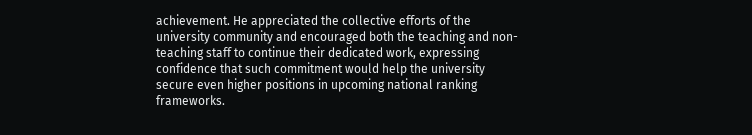achievement. He appreciated the collective efforts of the university community and encouraged both the teaching and non-teaching staff to continue their dedicated work, expressing confidence that such commitment would help the university secure even higher positions in upcoming national ranking frameworks.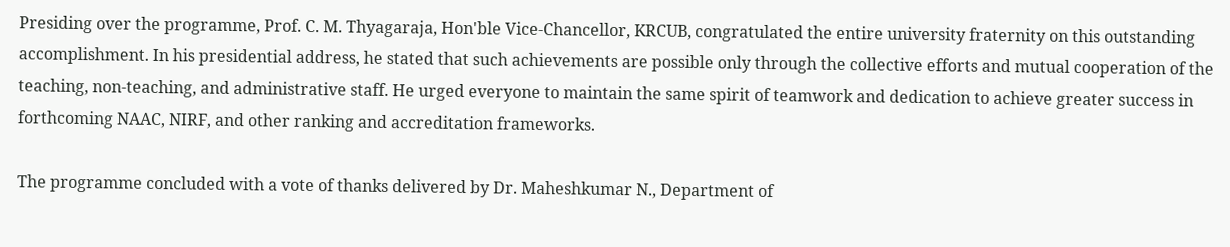Presiding over the programme, Prof. C. M. Thyagaraja, Hon'ble Vice-Chancellor, KRCUB, congratulated the entire university fraternity on this outstanding accomplishment. In his presidential address, he stated that such achievements are possible only through the collective efforts and mutual cooperation of the teaching, non-teaching, and administrative staff. He urged everyone to maintain the same spirit of teamwork and dedication to achieve greater success in forthcoming NAAC, NIRF, and other ranking and accreditation frameworks.

The programme concluded with a vote of thanks delivered by Dr. Maheshkumar N., Department of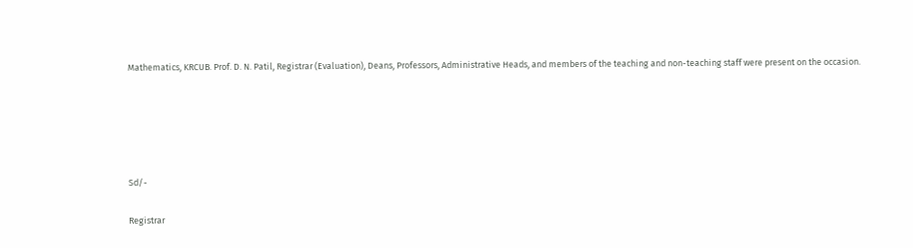Mathematics, KRCUB. Prof. D. N. Patil, Registrar (Evaluation), Deans, Professors, Administrative Heads, and members of the teaching and non-teaching staff were present on the occasion.





Sd/-

Registrar